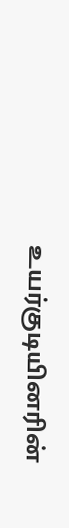உயர்குடியினரின்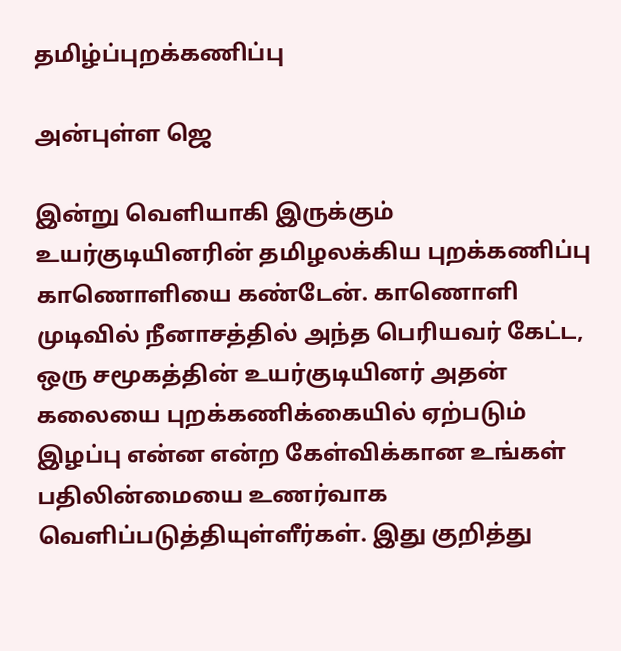தமிழ்ப்புறக்கணிப்பு

அன்புள்ள ஜெ

இன்று வெளியாகி இருக்கும் உயர்குடியினரின் தமிழலக்கிய புறக்கணிப்பு காணொளியை கண்டேன். காணொளி முடிவில் நீனாசத்தில் அந்த பெரியவர் கேட்ட, ஒரு சமூகத்தின் உயர்குடியினர் அதன் கலையை புறக்கணிக்கையில் ஏற்படும் இழப்பு என்ன என்ற கேள்விக்கான உங்கள் பதிலின்மையை உணர்வாக வெளிப்படுத்தியுள்ளீர்கள். இது குறித்து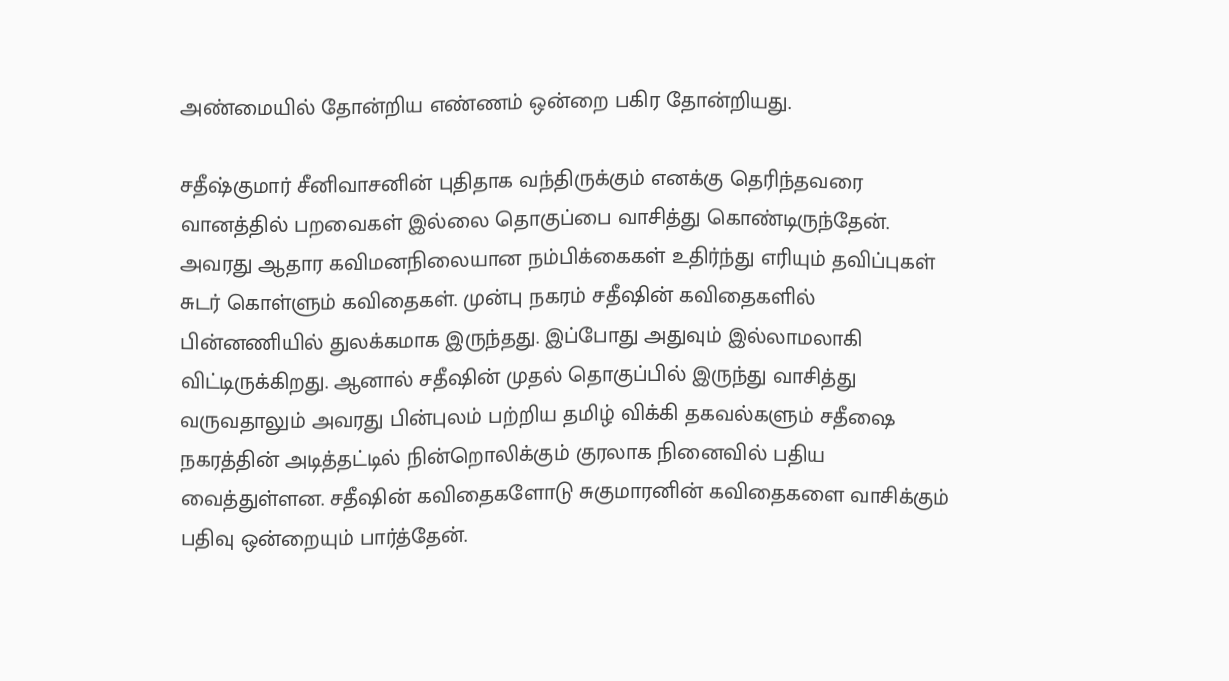அண்மையில் தோன்றிய எண்ணம் ஒன்றை பகிர தோன்றியது.

சதீஷ்குமார் சீனிவாசனின் புதிதாக வந்திருக்கும் எனக்கு தெரிந்தவரை வானத்தில் பறவைகள் இல்லை தொகுப்பை வாசித்து கொண்டிருந்தேன். அவரது ஆதார கவிமனநிலையான நம்பிக்கைகள் உதிர்ந்து எரியும் தவிப்புகள் சுடர் கொள்ளும் கவிதைகள். முன்பு நகரம் சதீஷின் கவிதைகளில் பின்னணியில் துலக்கமாக இருந்தது. இப்போது அதுவும் இல்லாமலாகி விட்டிருக்கிறது. ஆனால் சதீஷின் முதல் தொகுப்பில் இருந்து வாசித்து வருவதாலும் அவரது பின்புலம் பற்றிய தமிழ் விக்கி தகவல்களும் சதீஷை நகரத்தின் அடித்தட்டில் நின்றொலிக்கும் குரலாக நினைவில் பதிய வைத்துள்ளன. சதீஷின் கவிதைகளோடு சுகுமாரனின் கவிதைகளை வாசிக்கும் பதிவு ஒன்றையும் பார்த்தேன்.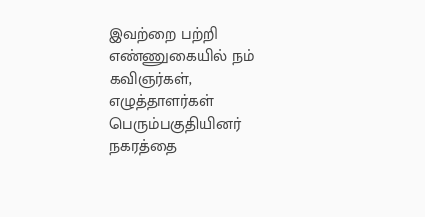இவற்றை பற்றி எண்ணுகையில் நம் கவிஞர்கள், எழுத்தாளர்கள் பெரும்பகுதியினர் நகரத்தை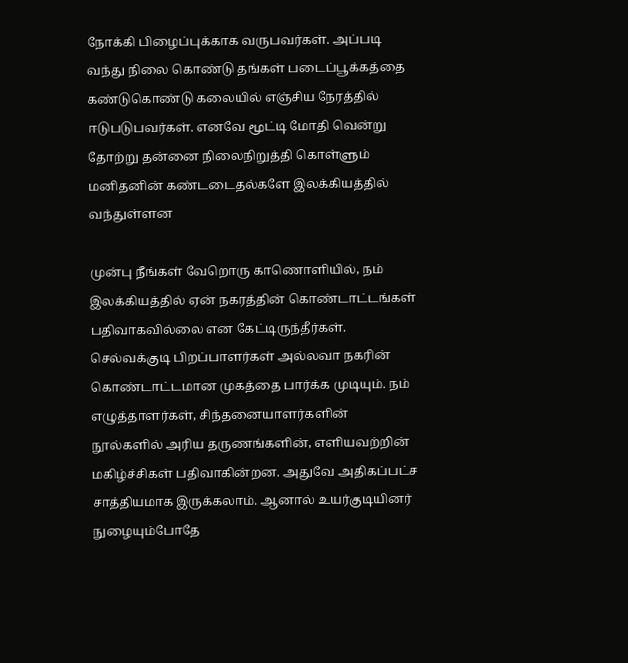நோக்கி பிழைப்புக்காக வருபவர்கள். அப்படி வந்து நிலை கொண்டு தங்கள் படைப்பூக்கத்தை கண்டுகொண்டு கலையில் எஞ்சிய நேரத்தில் ஈடுபடுபவர்கள். எனவே மூட்டி மோதி வென்று தோற்று தன்னை நிலைநிறுத்தி கொள்ளும் மனிதனின் கண்டடைதல்களே இலக்கியத்தில் வந்துள்ளன

முன்பு நீங்கள் வேறொரு காணொளியில், நம் இலக்கியத்தில் ஏன் நகரத்தின் கொண்டாட்டங்கள் பதிவாகவில்லை என கேட்டிருந்தீர்கள். செல்வக்குடி பிறப்பாளர்கள் அல்லவா நகரின் கொண்டாட்டமான முகத்தை பார்க்க முடியும். நம் எழுத்தாளர்கள், சிந்தனையாளர்களின் நூல்களில் அரிய தருணங்களின், எளியவற்றின் மகிழ்ச்சிகள் பதிவாகின்றன. அதுவே அதிகப்பட்ச சாத்தியமாக இருக்கலாம். ஆனால் உயர்குடியினர் நுழையும்போதே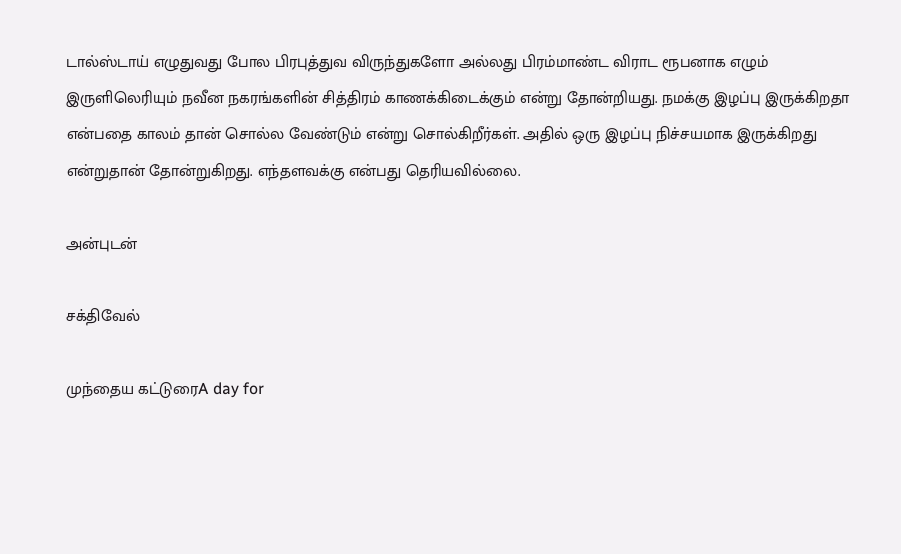டால்ஸ்டாய் எழுதுவது போல பிரபுத்துவ விருந்துகளோ அல்லது பிரம்மாண்ட விராட ரூபனாக எழும் இருளிலெரியும் நவீன நகரங்களின் சித்திரம் காணக்கிடைக்கும் என்று தோன்றியது. நமக்கு இழப்பு இருக்கிறதா என்பதை காலம் தான் சொல்ல வேண்டும் என்று சொல்கிறீர்கள். அதில் ஒரு இழப்பு நிச்சயமாக இருக்கிறது என்றுதான் தோன்றுகிறது. எந்தளவக்கு என்பது தெரியவில்லை.

அன்புடன்

சக்திவேல்

முந்தைய கட்டுரைA day for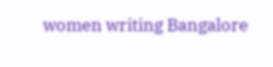women writing Bangalore